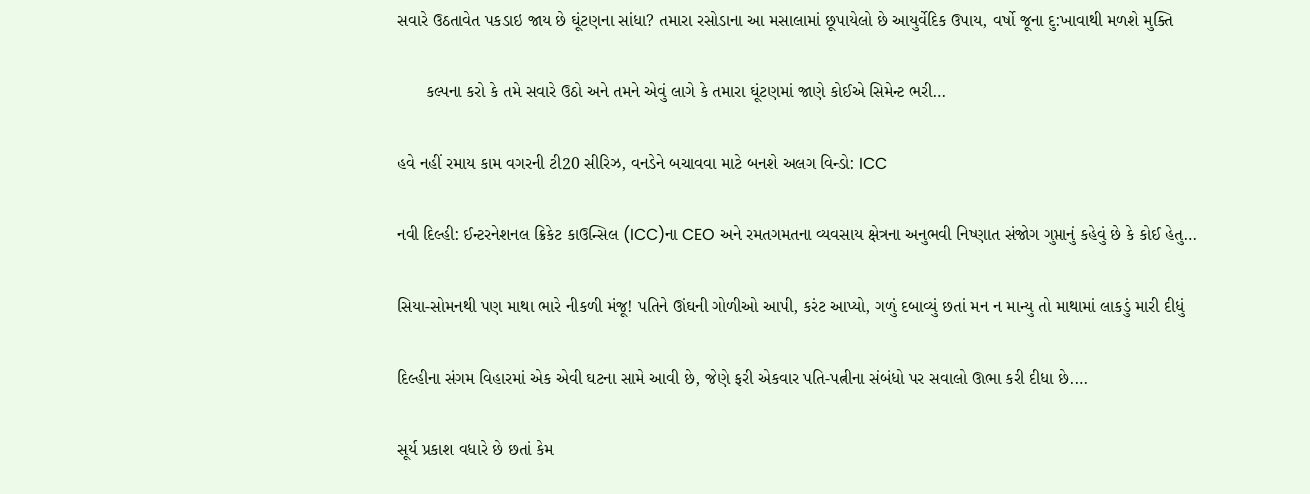સવારે ઉઠતાવેત પકડાઇ જાય છે ઘૂંટણના સાંધા? તમારા રસોડાના આ મસાલામાં છૂપાયેલો છે આયુર્વેદિક ઉપાય, વર્ષો જૂના દુ:ખાવાથી મળશે મુક્તિ

      કલ્પના કરો કે તમે સવારે ઉઠો અને તમને એવું લાગે કે તમારા ઘૂંટણમાં જાણે કોઈએ સિમેન્ટ ભરી…

હવે નહીં રમાય કામ વગરની ટી20 સીરિઝ, વનડેને બચાવવા માટે બનશે અલગ વિન્ડો: ICC

નવી દિલ્હી: ઈન્ટરનેશનલ ક્રિકેટ કાઉન્સિલ (ICC)ના CEO અને રમતગમતના વ્યવસાય ક્ષેત્રના અનુભવી નિષ્ણાત સંજોગ ગુપ્તાનું કહેવું છે કે કોઈ હેતુ…

સિયા-સોમનથી પણ માથા ભારે નીકળી મંજૂ! પતિને ઊંઘની ગોળીઓ આપી, કરંટ આપ્યો, ગળું દબાવ્યું છતાં મન ન માન્યુ તો માથામાં લાકડું મારી દીધું

દિલ્હીના સંગમ વિહારમાં એક એવી ઘટના સામે આવી છે, જેણે ફરી એકવાર પતિ-પત્નીના સંબંધો પર સવાલો ઊભા કરી દીધા છે.…

સૂર્ય પ્રકાશ વધારે છે છતાં કેમ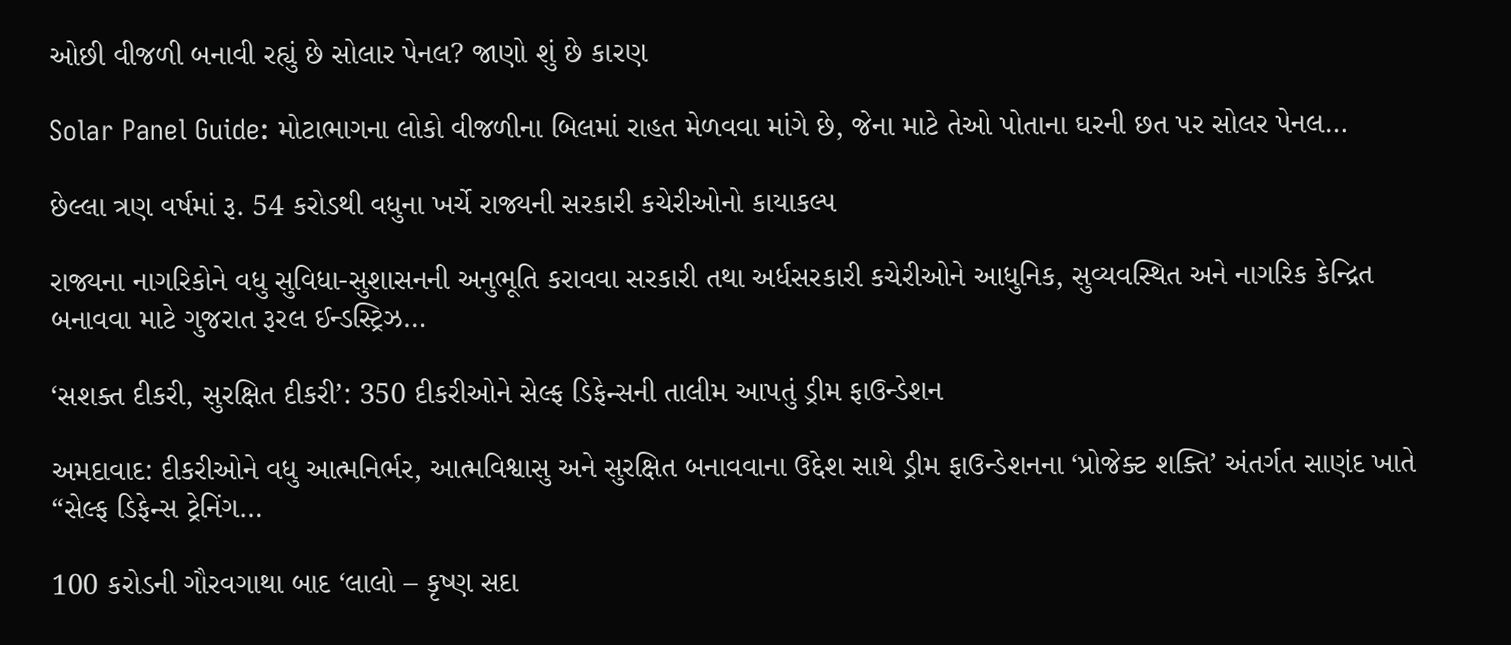ઓછી વીજળી બનાવી રહ્યું છે સોલાર પેનલ? જાણો શું છે કારણ

Solar Panel Guide: મોટાભાગના લોકો વીજળીના બિલમાં રાહત મેળવવા માંગે છે, જેના માટે તેઓ પોતાના ઘરની છત પર સોલર પેનલ…

છેલ્લા ત્રણ વર્ષમાં રૂ. 54 કરોડથી વધુના ખર્ચે રાજ્યની સરકારી કચેરીઓનો કાયાકલ્પ

રાજ્યના નાગરિકોને વધુ સુવિધા-સુશાસનની અનુભૂતિ કરાવવા સરકારી તથા અર્ધસરકારી કચેરીઓને આધુનિક, સુવ્યવસ્થિત અને નાગરિક કેન્દ્રિત બનાવવા માટે ગુજરાત રૂરલ ઈન્ડસ્ટ્રિઝ…

‘સશક્ત દીકરી, સુરક્ષિત દીકરી’: 350 દીકરીઓને સેલ્ફ ડિફેન્સની તાલીમ આપતું ડ્રીમ ફાઉન્ડેશન

અમદાવાદ: દીકરીઓને વધુ આત્મનિર્ભર, આત્મવિશ્વાસુ અને સુરક્ષિત બનાવવાના ઉદ્દેશ સાથે ડ્રીમ ફાઉન્ડેશનના ‘પ્રોજેક્ટ શક્તિ’ અંતર્ગત સાણંદ ખાતે “સેલ્ફ ડિફેન્સ ટ્રેનિંગ…

100 કરોડની ગૌરવગાથા બાદ ‘લાલો – કૃષ્ણ સદા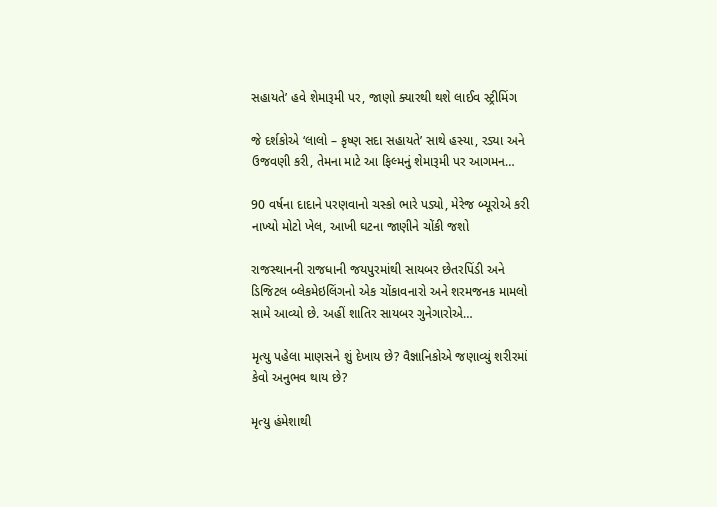સહાયતે’ હવે શેમારૂમી પર, જાણો ક્યારથી થશે લાઈવ સ્ટ્રીમિંગ

જે દર્શકોએ ‘લાલો – કૃષ્ણ સદા સહાયતે’ સાથે હસ્યા, રડ્યા અને ઉજવણી કરી, તેમના માટે આ ફિલ્મનું શેમારૂમી પર આગમન…

90 વર્ષના દાદાને પરણવાનો ચસ્કો ભારે પડ્યો, મેરેજ બ્યૂરોએ કરી નાખ્યો મોટો ખેલ, આખી ઘટના જાણીને ચોંકી જશો

રાજસ્થાનની રાજધાની જયપુરમાંથી સાયબર છેતરપિંડી અને ડિજિટલ બ્લેકમેઇલિંગનો એક ચોંકાવનારો અને શરમજનક મામલો સામે આવ્યો છે. અહીં શાતિર સાયબર ગુનેગારોએ…

મૃત્યુ પહેલા માણસને શું દેખાય છે? વૈજ્ઞાનિકોએ જણાવ્યું શરીરમાં કેવો અનુભવ થાય છે?

મૃત્યુ હંમેશાથી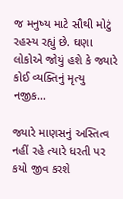જ મનુષ્ય માટે સૌથી મોટું રહસ્ય રહ્યું છે. ઘણા લોકોએ જોયું હશે કે જ્યારે કોઈ વ્યક્તિનું મૃત્યુ નજીક…

જ્યારે માણસનું અસ્તિત્વ નહીં રહે ત્યારે ધરતી પર કયો જીવ કરશે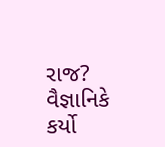રાજ? વૈજ્ઞાનિકે કર્યો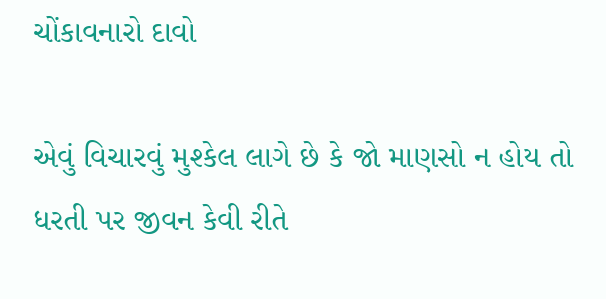ચોંકાવનારો દાવો

એવું વિચારવું મુશ્કેલ લાગે છે કે જો માણસો ન હોય તો ધરતી પર જીવન કેવી રીતે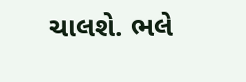ચાલશે. ભલે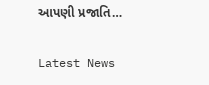આપણી પ્રજાતિ…

Latest News